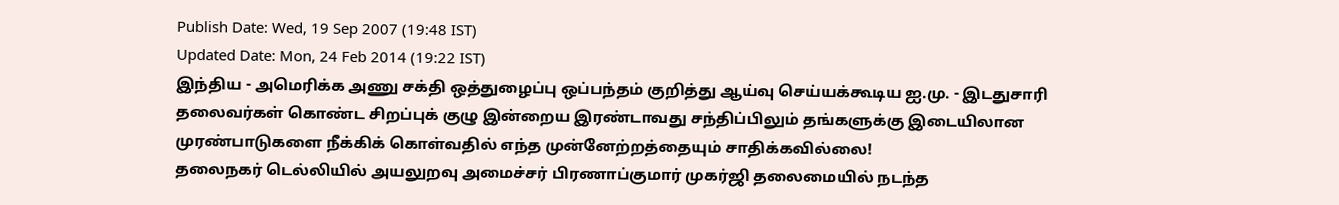Publish Date: Wed, 19 Sep 2007 (19:48 IST)
Updated Date: Mon, 24 Feb 2014 (19:22 IST)
இந்திய - அமெரிக்க அணு சக்தி ஒத்துழைப்பு ஒப்பந்தம் குறித்து ஆய்வு செய்யக்கூடிய ஐ.மு. - இடதுசாரி தலைவர்கள் கொண்ட சிறப்புக் குழு இன்றைய இரண்டாவது சந்திப்பிலும் தங்களுக்கு இடையிலான முரண்பாடுகளை நீக்கிக் கொள்வதில் எந்த முன்னேற்றத்தையும் சாதிக்கவில்லை!
தலைநகர் டெல்லியில் அயலுறவு அமைச்சர் பிரணாப்குமார் முகர்ஜி தலைமையில் நடந்த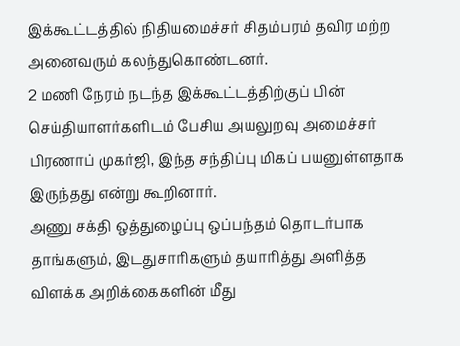இக்கூட்டத்தில் நிதியமைச்சர் சிதம்பரம் தவிர மற்ற அனைவரும் கலந்துகொண்டனர்.
2 மணி நேரம் நடந்த இக்கூட்டத்திற்குப் பின் செய்தியாளர்களிடம் பேசிய அயலுறவு அமைச்சர் பிரணாப் முகர்ஜி, இந்த சந்திப்பு மிகப் பயனுள்ளதாக இருந்தது என்று கூறினார்.
அணு சக்தி ஒத்துழைப்பு ஒப்பந்தம் தொடர்பாக தாங்களும், இடதுசாரிகளும் தயாரித்து அளித்த விளக்க அறிக்கைகளின் மீது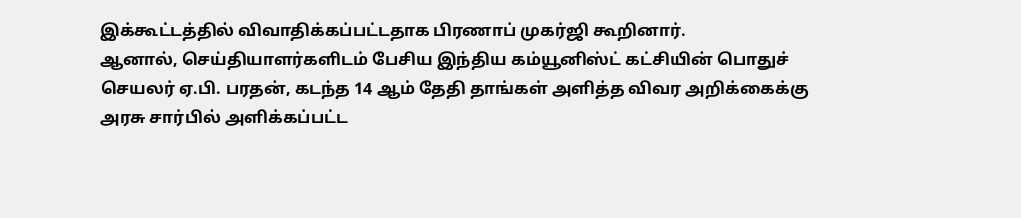இக்கூட்டத்தில் விவாதிக்கப்பட்டதாக பிரணாப் முகர்ஜி கூறினார்.
ஆனால், செய்தியாளர்களிடம் பேசிய இந்திய கம்யூனிஸ்ட் கட்சியின் பொதுச் செயலர் ஏ.பி. பரதன், கடந்த 14 ஆம் தேதி தாங்கள் அளித்த விவர அறிக்கைக்கு அரசு சார்பில் அளிக்கப்பட்ட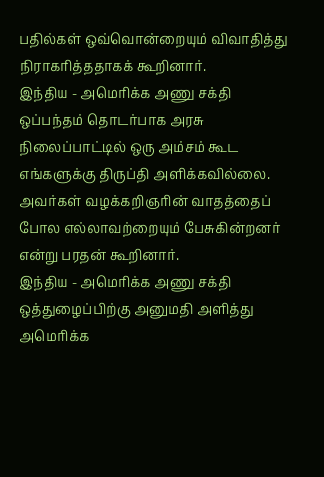பதில்கள் ஒவ்வொன்றையும் விவாதித்து நிராகரித்ததாகக் கூறினார்.
இந்திய - அமெரிக்க அணு சக்தி ஒப்பந்தம் தொடர்பாக அரசு நிலைப்பாட்டில் ஒரு அம்சம் கூட எங்களுக்கு திருப்தி அளிக்கவில்லை. அவர்கள் வழக்கறிஞரின் வாதத்தைப் போல எல்லாவற்றையும் பேசுகின்றனர் என்று பரதன் கூறினார்.
இந்திய - அமெரிக்க அணு சக்தி ஒத்துழைப்பிற்கு அனுமதி அளித்து அமெரிக்க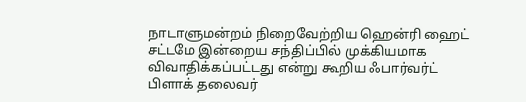நாடாளுமன்றம் நிறைவேற்றிய ஹென்ரி ஹைட் சட்டமே இன்றைய சந்திப்பில் முக்கியமாக விவாதிக்கப்பட்டது என்று கூறிய ஃபார்வர்ட் பிளாக் தலைவர்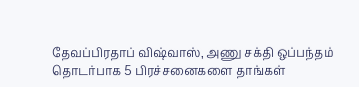தேவப்பிரதாப் விஷ்வாஸ், அணு சக்தி ஒப்பந்தம் தொடர்பாக 5 பிரச்சனைகளை தாங்கள்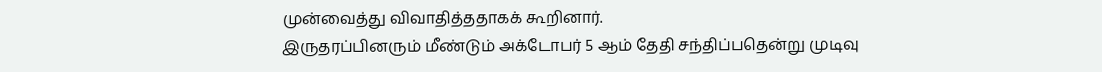முன்வைத்து விவாதித்ததாகக் கூறினார்.
இருதரப்பினரும் மீண்டும் அக்டோபர் 5 ஆம் தேதி சந்திப்பதென்று முடிவு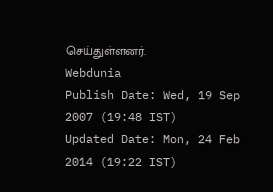செய்துள்ளனர்.
Webdunia
Publish Date: Wed, 19 Sep 2007 (19:48 IST)
Updated Date: Mon, 24 Feb 2014 (19:22 IST)